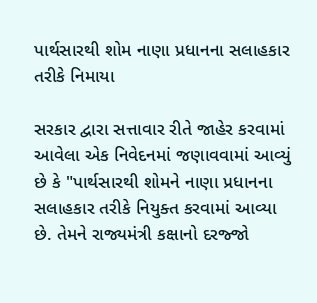પાર્થસારથી શોમ નાણા પ્રધાનના સલાહકાર તરીકે નિમાયા

સરકાર દ્વારા સત્તાવાર રીતે જાહેર કરવામાં આવેલા એક નિવેદનમાં જણાવવામાં આવ્યું છે કે "પાર્થસારથી શોમને નાણા પ્રધાનના સલાહકાર તરીકે નિયુક્ત કરવામાં આવ્યા છે. તેમને રાજ્યમંત્રી કક્ષાનો દરજ્જો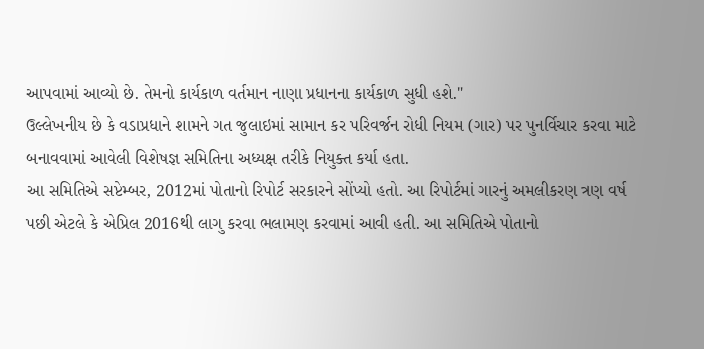આપવામાં આવ્યો છે. તેમનો કાર્યકાળ વર્તમાન નાણા પ્રધાનના કાર્યકાળ સુધી હશે."
ઉલ્લેખનીય છે કે વડાપ્રધાને શામને ગત જુલાઇમાં સામાન કર પરિવર્જન રોધી નિયમ (ગાર) પર પુનર્વિચાર કરવા માટે બનાવવામાં આવેલી વિશેષજ્ઞ સમિતિના અધ્યક્ષ તરીકે નિયુક્ત કર્યા હતા.
આ સમિતિએ સપ્ટેમ્બર, 2012માં પોતાનો રિપોર્ટ સરકારને સોંપ્યો હતો. આ રિપોર્ટમાં ગારનું અમલીકરણ ત્રણ વર્ષ પછી એટલે કે એપ્રિલ 2016થી લાગુ કરવા ભલામણ કરવામાં આવી હતી. આ સમિતિએ પોતાનો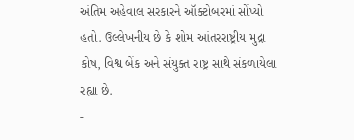અંતિમ અહેવાલ સરકારને ઑક્ટોબરમાં સોંપ્યો હતો. ઉલ્લેખનીય છે કે શોમ આંતરરાષ્ટ્રીય મુદ્રા કોષ, વિશ્વ બેંક અને સંયુક્ત રાષ્ટ્ર સાથે સંકળાયેલા રહ્યા છે.
-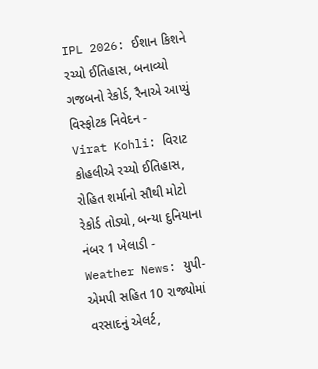IPL 2026: ઈશાન કિશને રચ્યો ઈતિહાસ, બનાવ્યો ગજબનો રેકોર્ડ, રૈનાએ આપ્યું વિસ્ફોટક નિવેદન -
Virat Kohli: વિરાટ કોહલીએ રચ્યો ઈતિહાસ, રોહિત શર્માનો સૌથી મોટો રેકોર્ડ તોડ્યો, બન્યા દુનિયાના નંબર 1 ખેલાડી -
Weather News: યુપી-એમપી સહિત 10 રાજ્યોમાં વરસાદનું એલર્ટ,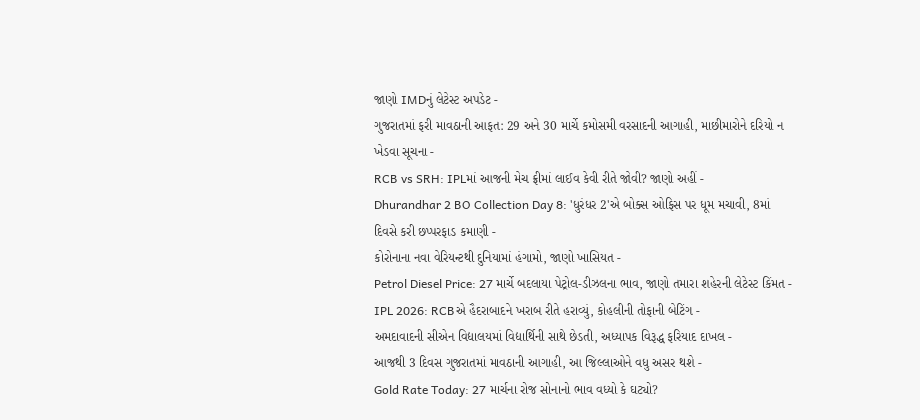જાણો IMDનું લેટેસ્ટ અપડેટ -
ગુજરાતમાં ફરી માવઠાની આફત: 29 અને 30 માર્ચે કમોસમી વરસાદની આગાહી, માછીમારોને દરિયો ન ખેડવા સૂચના -
RCB vs SRH: IPLમાં આજની મેચ ફ્રીમાં લાઈવ કેવી રીતે જોવી? જાણો અહીં -
Dhurandhar 2 BO Collection Day 8: 'ધુરંધર 2'એ બોક્સ ઓફિસ પર ધૂમ મચાવી, 8માં દિવસે કરી છપ્પરફાડ કમાણી -
કોરોનાના નવા વેરિયન્ટથી દુનિયામાં હંગામો, જાણો ખાસિયત -
Petrol Diesel Price: 27 માર્ચે બદલાયા પેટ્રોલ-ડીઝલના ભાવ, જાણો તમારા શહેરની લેટેસ્ટ કિંમત -
IPL 2026: RCBએ હૈદરાબાદને ખરાબ રીતે હરાવ્યું, કોહલીની તોફાની બેટિંગ -
અમદાવાદની સીએન વિદ્યાલયમાં વિદ્યાર્થિની સાથે છેડતી, અધ્યાપક વિરૂદ્ધ ફરિયાદ દાખલ -
આજથી 3 દિવસ ગુજરાતમાં માવઠાની આગાહી, આ જિલ્લાઓને વધુ અસર થશે -
Gold Rate Today: 27 માર્ચના રોજ સોનાનો ભાવ વધ્યો કે ઘટ્યો?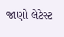જાણો લેટેસ્ટ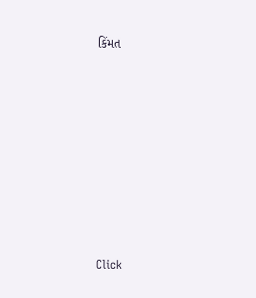કિંમત









Click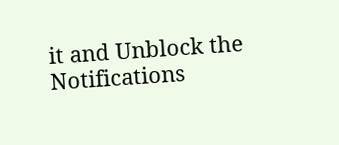it and Unblock the Notifications